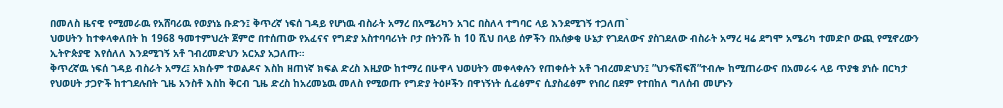በመለስ ዜናዊ የሚመራዉ የአሸባሪዉ የወያነኔ ቡድን፤ ቅጥረኛ ነፍሰ ገዳይ የሆነዉ ብስራት አማረ በአሜሪካን አገር በስለላ ተግባር ላይ እንደሚገኝ ተጋለጠ`
ህወሀትን ከተቀላቀለበት ከ 1968 ዓመተምህረት ጀምሮ በተሰጠው የአፈናና የግድያ አስተባባሪነት ቦታ በትንሹ ከ 10 ሺህ በላይ ሰዎችን በአሰቃቂ ሁኔታ የገደለውና ያስገደለው ብስራት አማረ ዛሬ ደግሞ አሜሪካ ተመድቦ ውጪ የሚኖረውን ኢትዮጵያዊ እየሰለለ እንደሚገኝ አቶ ገብረመድህን አርአያ አጋለጡ።
ቅጥረኛዉ ነፍሰ ገዳይ ብስራት አማረ፤ አክሱም ተወልዶና እስከ ዘጠነኛ ክፍል ድረስ እዚያው ከተማረ በሁዋላ ህወሀትን መቀላቀሉን የጠቀሱት አቶ ገብረመድህን፤ ”ህንፍሽፍሽ”ተብሎ ከሚጠራውና በአመራሩ ላይ ጥያቄ ያነሱ በርካታ የህወሀት ታጋዮች ከተገደሉበት ጊዜ አንስቶ እስከ ቅርብ ጊዜ ድረስ ከአረመኔዉ መለስ የሚወጡ የግድያ ትዕዞችን በዋነኝነት ሲፈፅምና ሲያስፈፅም የነበረ በደም የተበከለ ግለሰብ መሆኑን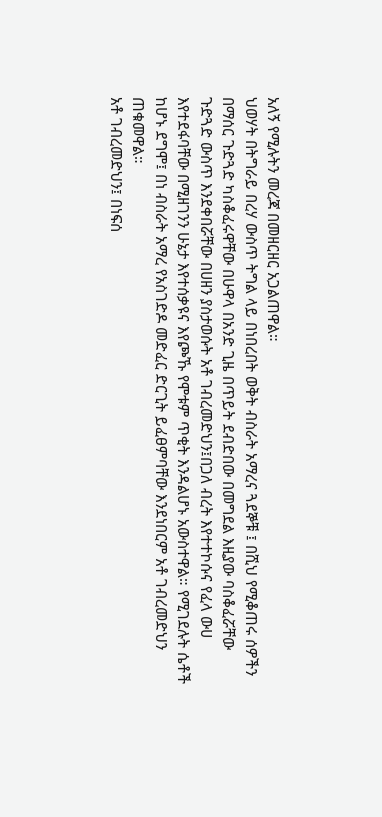አለኝ የሚሉትን መረጃ በመዘርዘር አጋልጠዋል።
ህወሃት በትግራይ በረሃ ውስጥ ትግል ላይ በነበረበት ወቅት ብስራት አማረና ጓደኞቹ ፤ በሺህ የሚቆጠሩ ሰዎችን በማሰር ጉድጓድ ካስቆፈሩዋቸው በሁዋላ በአንድ ጊዜ በጥይት ደብድበው በመግደል እዚያው ባስቆፈሯቸው ጉድጓድ ውስጥ እንደቀበሯቸው በሀዘን ያስታወሱት አቶ ገብረመድህን፤በጋለ ብረት እየተተኮሱና የፈላ ውሀ እየተደፋባቸው በሚዘገንን ሁኔታ እየተሰቃዩና እየጮኹ የሞቱም ጥቂት እንዳልሆኑ አውስተዋል። የሚገደሉት ሴቶች ከሆኑ ደግሞ፤ በነ ብስራት አማረ የአስገድዶ መድፈር ድርጊት ይፈፀምባቸው እንደነበርም አቶ ገብረመድህን ጠቁመዋል።
አቶ ገብረመድህን፤ በነፍሰ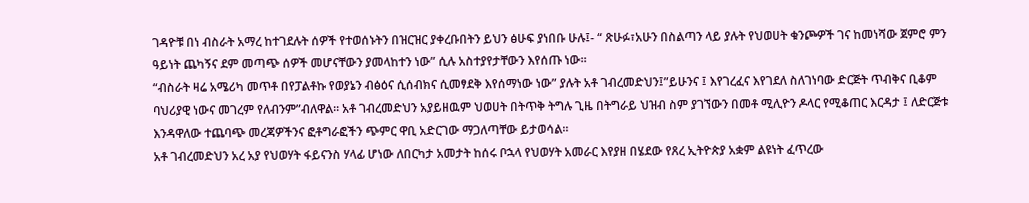ገዳዮቹ በነ ብስራት አማረ ከተገደሉት ሰዎች የተወሰኑትን በዝርዝር ያቀረቡበትን ይህን ፅሁፍ ያነበቡ ሁሉ፤- “ ጽሁፉ፣አሁን በስልጣን ላይ ያሉት የህወሀት ቁንጮዎች ገና ከመነሻው ጀምሮ ምን ዓይነት ጨካኝና ደም መጣጭ ሰዎች መሆናቸውን ያመላከተን ነው” ሲሉ አስተያየታቸውን እየሰጡ ነው።
“ብስራት ዛሬ አሜሪካ መጥቶ በየፓልቶኩ የወያኔን ብፅዕና ሲሰብክና ሲመፃደቅ እየሰማነው ነው” ያሉት አቶ ገብረመድህን፤”ይሁንና ፤ እየገረፈና እየገደለ ስለገነባው ድርጅት ጥብቅና ቢቆም ባህሪያዊ ነውና መገረም የለብንም”ብለዋል። አቶ ገብረመድህን አያይዘዉም ህወሀት በትጥቅ ትግሉ ጊዜ በትግራይ ህዝብ ስም ያገኘውን በመቶ ሚሊዮን ዶላር የሚቆጠር እርዳታ ፤ ለድርጅቱ እንዳዋለው ተጨባጭ መረጃዎችንና ፎቶግራፎችን ጭምር ዋቢ አድርገው ማጋለጣቸው ይታወሳል።
አቶ ገብረመድህን አረ አያ የህወሃት ፋይናንስ ሃላፊ ሆነው ለበርካታ አመታት ከሰሩ ቦኋላ የህወሃት አመራር እየያዘ በሄደው የጸረ ኢትዮጵያ አቋም ልዩነት ፈጥረው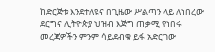ከድርጅቱ እንደተለዩና በጊዜው ሥልጣን ላይ ለነበረው ደርግና ሊትዮጵያ ህዝብ እጅግ ጠቃሚ የነበሩ መረጃዎችን ምንም ሳይደብቁ ይፋ አድርገው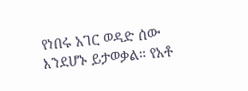የነበሩ አገር ወዳድ ሰው እንደሆኑ ይታወቃል። የአቶ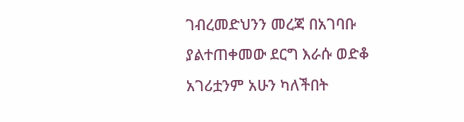ገብረመድህንን መረጃ በአገባቡ ያልተጠቀመው ደርግ እራሱ ወድቆ አገሪቷንም አሁን ካለችበት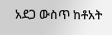አደጋ ውስጥ ከቶአት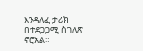እንዳለፈ ታሪክ በተደጋጋሚ ስገለጽ ኖሮአል።